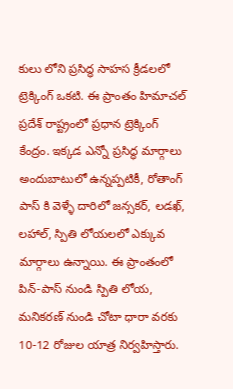కులు లోని ప్రసిద్ధ సాహస క్రీడలలో ట్రెక్కింగ్ ఒకటి. ఈ ప్రాంతం హిమాచల్ ప్రదేశ్ రాష్ట్రంలో ప్రధాన ట్రెక్కింగ్ కేంద్రం. ఇక్కడ ఎన్నో ప్రసిద్ధ మార్గాలు అందుబాటులో ఉన్నప్పటికీ, రోతాంగ్ పాస్ కి వెళ్ళే దారిలో జన్సకర్, లడఖ్, లహాల్, స్పితి లోయలలో ఎక్కువ మార్గాలు ఉన్నాయి. ఈ ప్రాంతంలో పిన్-పాస్ నుండి స్పితి లోయ, మనికరణ్ నుండి చోటా ధారా వరకు 10-12 రోజుల యాత్ర నిర్వహిస్తారు.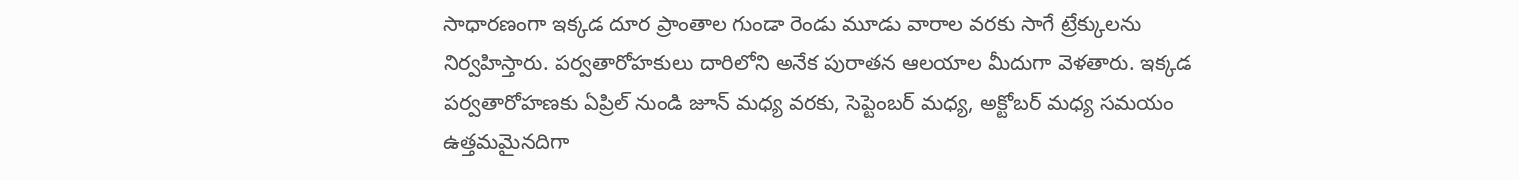సాధారణంగా ఇక్కడ దూర ప్రాంతాల గుండా రెండు మూడు వారాల వరకు సాగే ట్రేక్కులను నిర్వహిస్తారు. పర్వతారోహకులు దారిలోని అనేక పురాతన ఆలయాల మీదుగా వెళతారు. ఇక్కడ పర్వతారోహణకు ఏప్రిల్ నుండి జూన్ మధ్య వరకు, సెప్టెంబర్ మధ్య, అక్టోబర్ మధ్య సమయం ఉత్తమమైనదిగా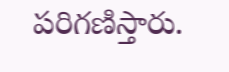పరిగణిస్తారు.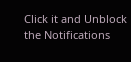Click it and Unblock the Notifications